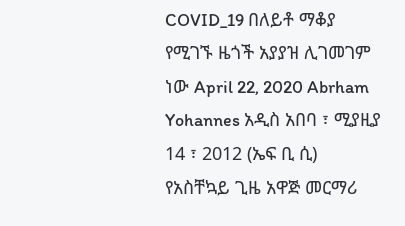COVID_19 በለይቶ ማቆያ የሚገኙ ዜጎች አያያዝ ሊገመገም ነው April 22, 2020 Abrham Yohannes አዲስ አበባ ፣ ሚያዚያ 14 ፣ 2012 (ኤፍ ቢ ሲ) የአስቸኳይ ጊዜ አዋጅ መርማሪ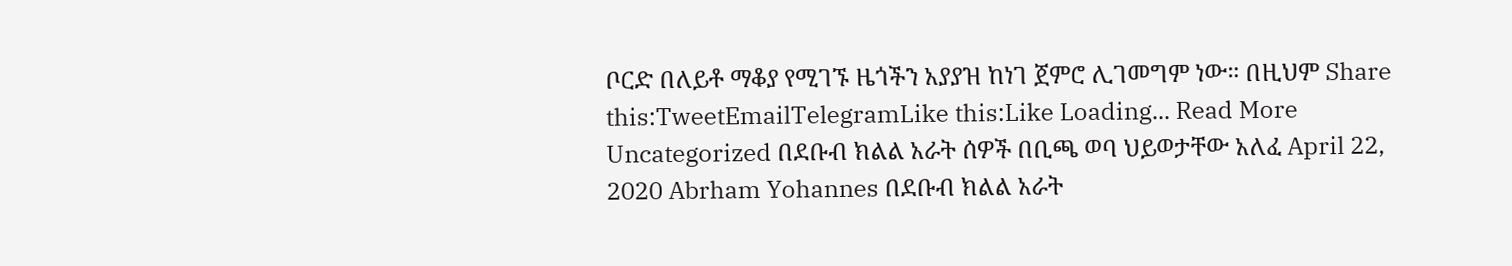ቦርድ በለይቶ ማቆያ የሚገኙ ዜጎችን አያያዝ ከነገ ጀምሮ ሊገመግም ነው። በዚህም Share this:TweetEmailTelegramLike this:Like Loading... Read More
Uncategorized በደቡብ ክልል አራት ሰዎች በቢጫ ወባ ህይወታቸው አለፈ April 22, 2020 Abrham Yohannes በደቡብ ክልል አራት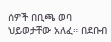ሰዎች በቢጫ ወባ ህይወታቸው አለፈ። በደቡብ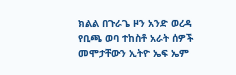ክልል በጉራጌ ዞን አንድ ወረዳ የቢጫ ወባ ተከስቶ አራት ሰዎች መሞታቸውን ኢትዮ ኤፍ ኤም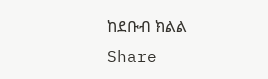ከደቡብ ክልል Share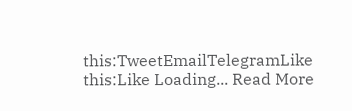this:TweetEmailTelegramLike this:Like Loading... Read More